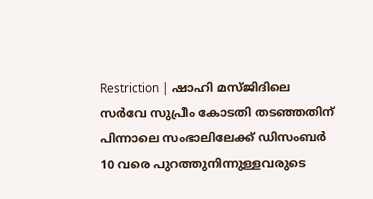Restriction | ഷാഹി മസ്ജിദിലെ സര്‍വേ സുപ്രീം കോടതി തടഞ്ഞതിന് പിന്നാലെ സംഭാലിലേക്ക് ഡിസംബര്‍ 10 വരെ പുറത്തുനിന്നുള്ളവരുടെ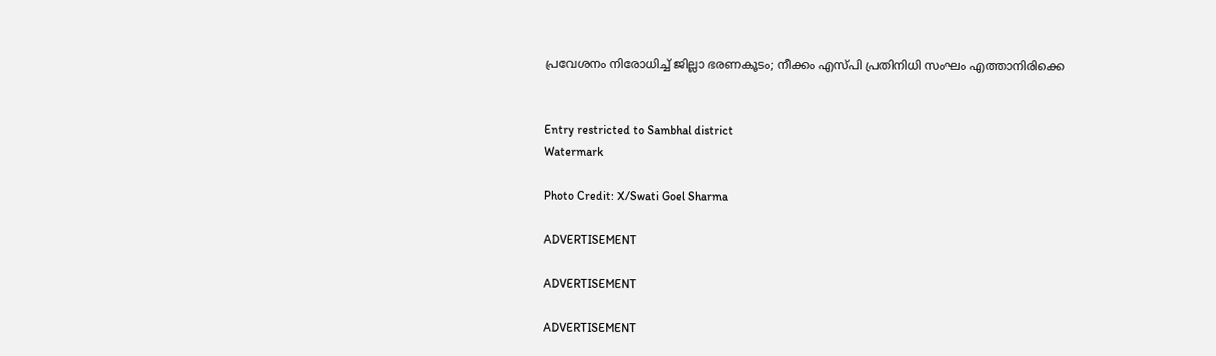പ്രവേശനം നിരോധിച്ച് ജില്ലാ ഭരണകൂടം; നീക്കം എസ്പി പ്രതിനിധി സംഘം എത്താനിരിക്കെ


Entry restricted to Sambhal district
Watermark

Photo Credit: X/Swati Goel Sharma

ADVERTISEMENT

ADVERTISEMENT

ADVERTISEMENT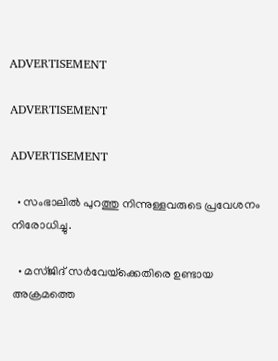ADVERTISEMENT

ADVERTISEMENT

ADVERTISEMENT

  • സംഭാലിൽ പുറത്തു നിന്നുള്ളവരുടെ പ്രവേശനം നിരോധിച്ചു.

  • മസ്ജിദ് സർവേയ്‌ക്കെതിരെ ഉണ്ടായ അക്രമത്തെ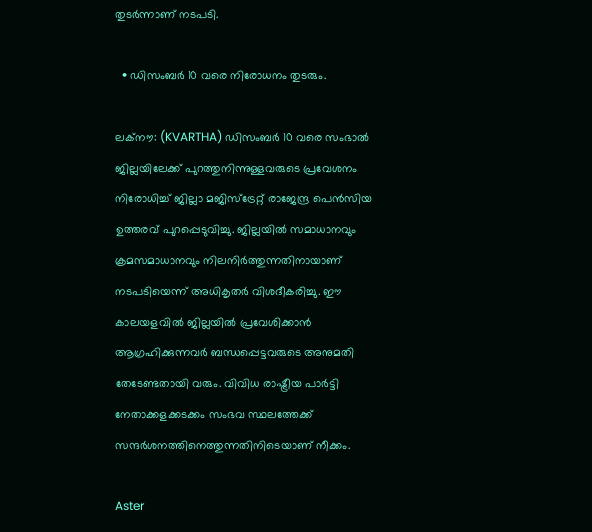തുടർന്നാണ് നടപടി.

  • ഡിസംബർ 10 വരെ നിരോധനം തുടരും.

ലക്‌നൗ: (KVARTHA) ഡിസംബര്‍ 10 വരെ സംഭാല്‍ ജില്ലയിലേക്ക് പുറത്തുനിന്നുള്ളവരുടെ പ്രവേശനം നിരോധിച്ച് ജില്ലാ മജിസ്ട്രേറ്റ് രാജേന്ദ്ര പെന്‍സിയ ഉത്തരവ് പുറപ്പെടുവിച്ചു. ജില്ലയില്‍ സമാധാനവും ക്രമസമാധാനവും നിലനിര്‍ത്തുന്നതിനായാണ് നടപടിയെന്ന് അധികൃതര്‍ വിശദീകരിച്ചു. ഈ കാലയളവില്‍ ജില്ലയില്‍ പ്രവേശിക്കാന്‍ ആഗ്രഹിക്കുന്നവര്‍ ബന്ധപ്പെട്ടവരുടെ അനുമതി തേടേണ്ടതായി വരും. വിവിധ രാഷ്ട്രീയ പാര്‍ട്ടി നേതാക്കളക്കടക്കം സംഭവ സ്ഥലത്തേക്ക് സന്ദര്‍ശനത്തിനെത്തുന്നതിനിടെയാണ് നീക്കം.

Aster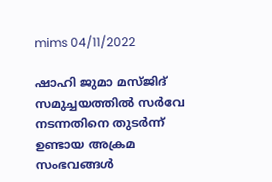mims 04/11/2022

ഷാഹി ജുമാ മസ്ജിദ് സമുച്ചയത്തില്‍ സര്‍വേ നടന്നതിനെ തുടര്‍ന്ന് ഉണ്ടായ അക്രമ സംഭവങ്ങള്‍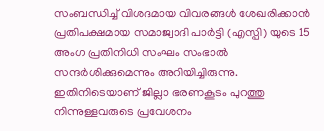സംബന്ധിച്ച് വിശദമായ വിവരങ്ങള്‍ ശേഖരിക്കാന്‍ പ്രതിപക്ഷമായ സമാജ്വാദി പാര്‍ട്ടി (എസ്പി) യുടെ 15 അംഗ പ്രതിനിധി സംഘം സംഭാല്‍ സന്ദര്‍ശിക്കുമെന്നും അറിയിച്ചിരുന്നു. ഇതിനിടെയാണ് ജില്ലാ ഭരണകൂടം പുറത്തു നിന്നുള്ളവരുടെ പ്രവേശനം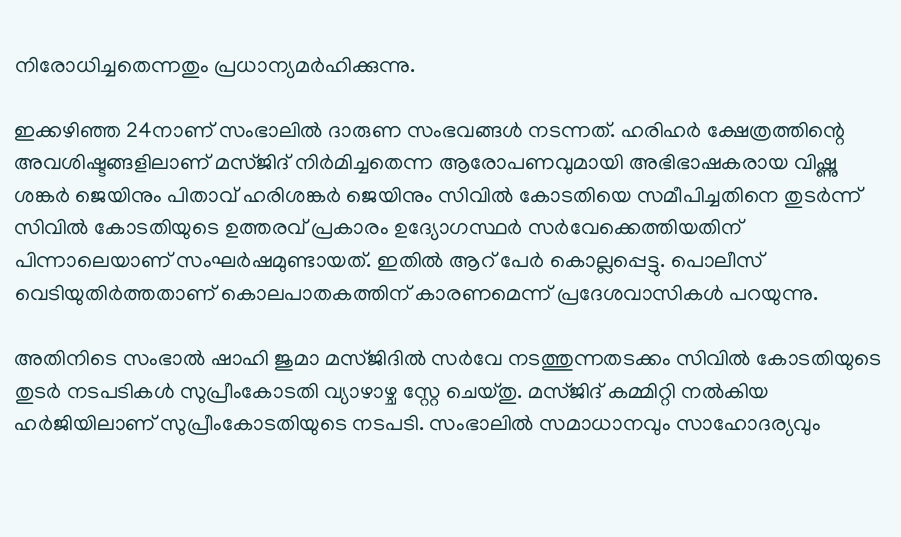നിരോധിച്ചതെന്നതും പ്രധാന്യമര്‍ഹിക്കുന്നു.

ഇക്കഴിഞ്ഞ 24നാണ് സംഭാലില്‍ ദാരുണ സംഭവങ്ങള്‍ നടന്നത്. ഹരിഹര്‍ ക്ഷേത്രത്തിന്റെ അവശിഷ്ടങ്ങളിലാണ് മസ്ജിദ് നിര്‍മിച്ചതെന്ന ആരോപണവുമായി അഭിഭാഷകരായ വിഷ്ണു ശങ്കര്‍ ജെയിനും പിതാവ് ഹരിശങ്കര്‍ ജെയിനും സിവില്‍ കോടതിയെ സമീപിച്ചതിനെ തുടര്‍ന്ന് സിവില്‍ കോടതിയുടെ ഉത്തരവ് പ്രകാരം ഉദ്യോഗസ്ഥര്‍ സര്‍വേക്കെത്തിയതിന് പിന്നാലെയാണ് സംഘര്‍ഷമുണ്ടായത്. ഇതില്‍ ആറ് പേര്‍ കൊല്ലപ്പെട്ടു. പൊലീസ് വെടിയുതിര്‍ത്തതാണ് കൊലപാതകത്തിന് കാരണമെന്ന് പ്രദേശവാസികള്‍ പറയുന്നു.

അതിനിടെ സംഭാല്‍ ഷാഹി ജുമാ മസ്ജിദില്‍ സര്‍വേ നടത്തുന്നതടക്കം സിവില്‍ കോടതിയുടെ തുടര്‍ നടപടികള്‍ സുപ്രീംകോടതി വ്യാഴാഴ്ച സ്റ്റേ ചെയ്തു. മസ്ജിദ് കമ്മിറ്റി നല്‍കിയ ഹര്‍ജിയിലാണ് സുപ്രീംകോടതിയുടെ നടപടി. സംഭാലില്‍ സമാധാനവും സാഹോദര്യവും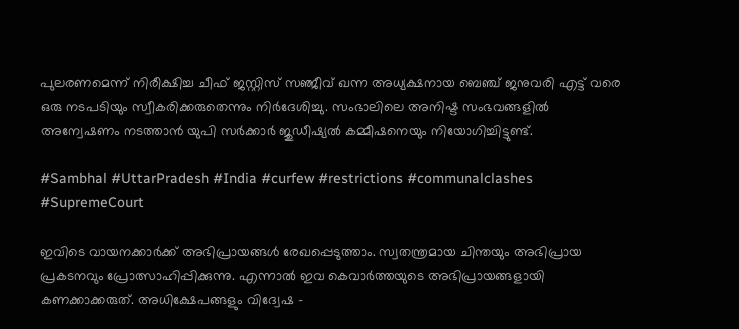പുലരണമെന്ന് നിരീക്ഷിച്ച ചീഫ് ജസ്റ്റിസ് സഞ്ജീവ് ഖന്ന അധ്യക്ഷനായ ബെഞ്ച് ജനുവരി എട്ട് വരെ ഒരു നടപടിയും സ്വീകരിക്കരുതെന്നും നിര്‍ദേശിച്ചു. സംഭാലിലെ അനിഷ്ട സംഭവങ്ങളില്‍ അന്വേഷണം നടത്താന്‍ യുപി സര്‍ക്കാര്‍ ജുഡീഷ്യല്‍ കമ്മീഷനെയും നിയോഗിച്ചിട്ടുണ്ട്.

#Sambhal #UttarPradesh #India #curfew #restrictions #communalclashes #SupremeCourt

ഇവിടെ വായനക്കാർക്ക് അഭിപ്രായങ്ങൾ രേഖപ്പെടുത്താം. സ്വതന്ത്രമായ ചിന്തയും അഭിപ്രായ പ്രകടനവും പ്രോത്സാഹിപ്പിക്കുന്നു. എന്നാൽ ഇവ കെവാർത്തയുടെ അഭിപ്രായങ്ങളായി കണക്കാക്കരുത്. അധിക്ഷേപങ്ങളും വിദ്വേഷ -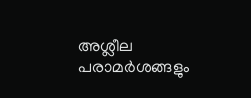അശ്ലീല പരാമർശങ്ങളും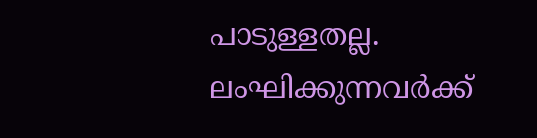പാടുള്ളതല്ല. ലംഘിക്കുന്നവർക്ക്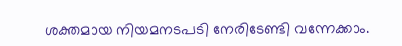ശക്തമായ നിയമനടപടി നേരിടേണ്ടി വന്നേക്കാം.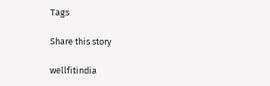Tags

Share this story

wellfitindia